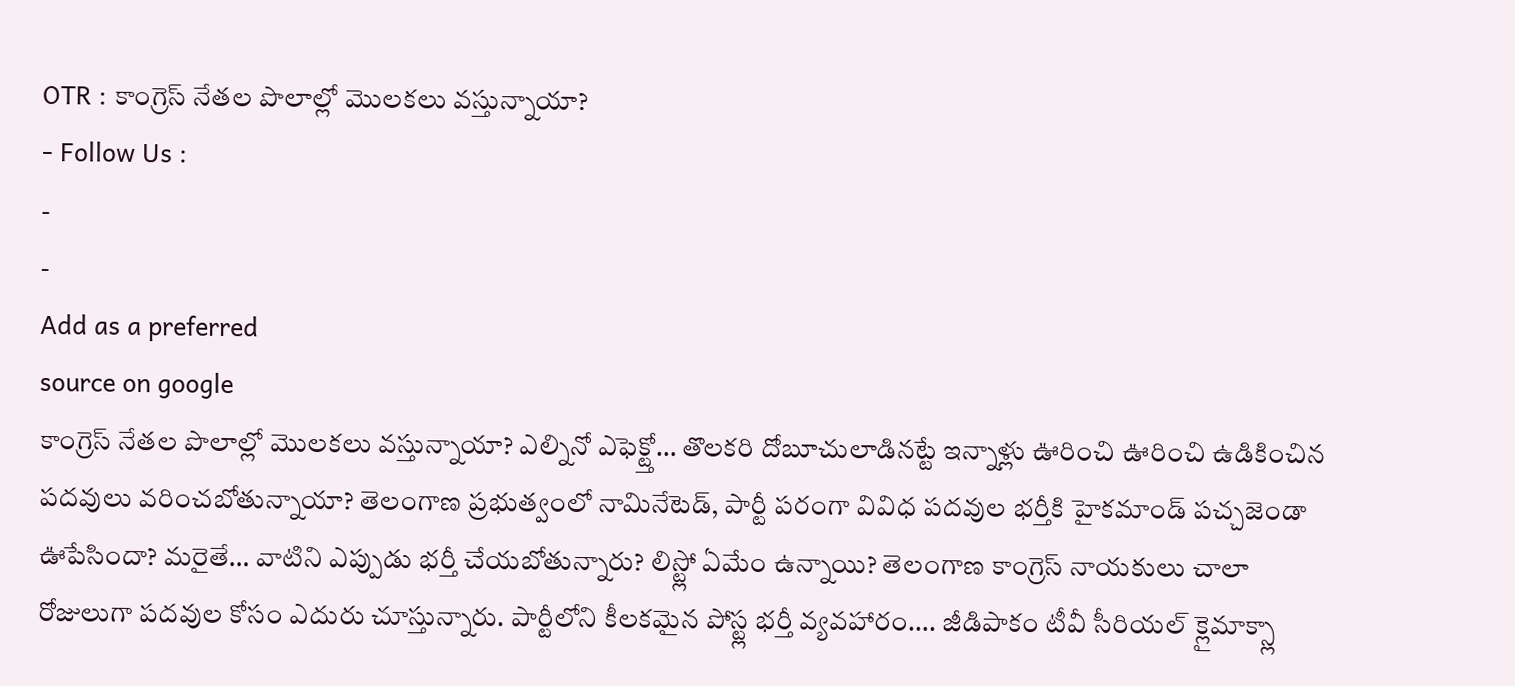OTR : కాంగ్రెస్ నేతల పొలాల్లో మొలకలు వస్తున్నాయా?
- Follow Us :
-
-
Add as a preferred
source on google
కాంగ్రెస్ నేతల పొలాల్లో మొలకలు వస్తున్నాయా? ఎల్నినో ఎఫెక్ట్తో… తొలకరి దోబూచులాడినట్టే ఇన్నాళ్లు ఊరించి ఊరించి ఉడికించిన పదవులు వరించబోతున్నాయా? తెలంగాణ ప్రభుత్వంలో నామినేటెడ్, పార్టీ పరంగా వివిధ పదవుల భర్తీకి హైకమాండ్ పచ్చజెండా ఊపేసిందా? మరైతే… వాటిని ఎప్పుడు భర్తీ చేయబోతున్నారు? లిస్ట్లో ఏమేం ఉన్నాయి? తెలంగాణ కాంగ్రెస్ నాయకులు చాలా రోజులుగా పదవుల కోసం ఎదురు చూస్తున్నారు. పార్టీలోని కీలకమైన పోస్ట్ల భర్తీ వ్యవహారం…. జీడిపాకం టీవీ సీరియల్ క్లైమాక్స్లా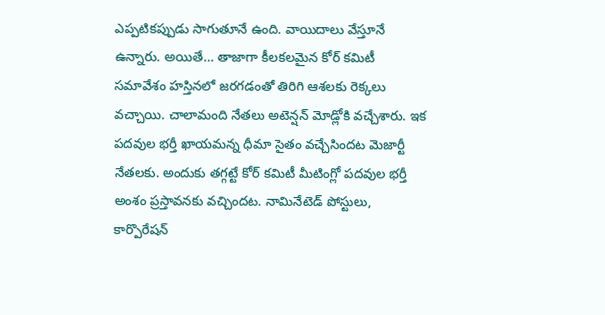ఎప్పటికప్పుడు సాగుతూనే ఉంది. వాయిదాలు వేస్తూనే ఉన్నారు. అయితే… తాజాగా కీలకలమైన కోర్ కమిటీ సమావేశం హస్తినలో జరగడంతో తిరిగి ఆశలకు రెక్కలు వచ్చాయి. చాలామంది నేతలు అటెన్షన్ మోడ్లోకి వచ్చేశారు. ఇక పదవుల భర్తీ ఖాయమన్న ధీమా సైతం వచ్చేసిందట మెజార్టీ నేతలకు. అందుకు తగ్గట్టే కోర్ కమిటీ మీటింగ్లో పదవుల భర్తీ అంశం ప్రస్తావనకు వచ్చిందట. నామినేటెడ్ పోస్టులు, కార్పొరేషన్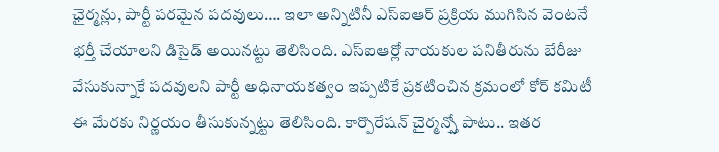ఛైర్మన్లు, పార్టీ పరమైన పదవులు…. ఇలా అన్నిటినీ ఎస్ఐఆర్ ప్రక్రియ ముగిసిన వెంటనే భర్తీ చేయాలని డిసైడ్ అయినట్టు తెలిసింది. ఎస్ఐఆర్లో నాయకుల పనితీరును బేరీజు వేసుకున్నాకే పదవులని పార్టీ అధినాయకత్వం ఇప్పటికే ప్రకటించిన క్రమంలో కోర్ కమిటీ ఈ మేరకు నిర్ణయం తీసుకున్నట్టు తెలిసింది. కార్పొరేషన్ చైర్మన్స్తో పాటు.. ఇతర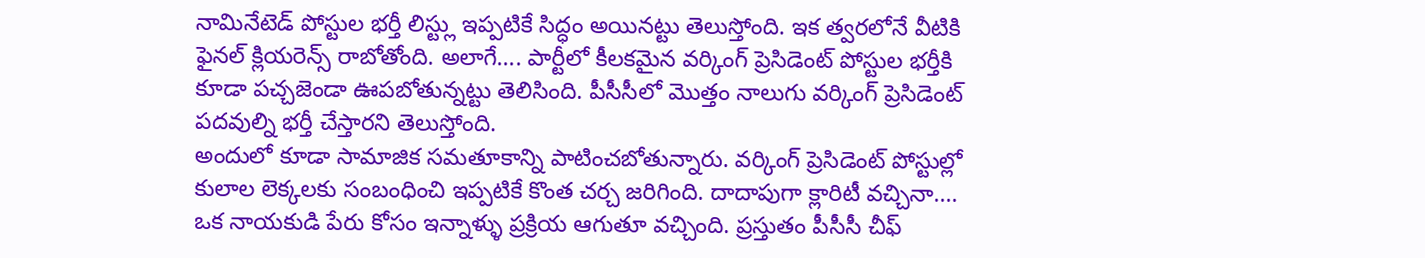నామినేటెడ్ పోస్టుల భర్తీ లిస్ట్లు ఇప్పటికే సిద్ధం అయినట్టు తెలుస్తోంది. ఇక త్వరలోనే వీటికి ఫైనల్ క్లియరెన్స్ రాబోతోంది. అలాగే…. పార్టీలో కీలకమైన వర్కింగ్ ప్రెసిడెంట్ పోస్టుల భర్తీకి కూడా పచ్చజెండా ఊపబోతున్నట్టు తెలిసింది. పీసీసీలో మొత్తం నాలుగు వర్కింగ్ ప్రెసిడెంట్ పదవుల్ని భర్తీ చేస్తారని తెలుస్తోంది.
అందులో కూడా సామాజిక సమతూకాన్ని పాటించబోతున్నారు. వర్కింగ్ ప్రెసిడెంట్ పోస్టుల్లో కులాల లెక్కలకు సంబంధించి ఇప్పటికే కొంత చర్చ జరిగింది. దాదాపుగా క్లారిటీ వచ్చినా…. ఒక నాయకుడి పేరు కోసం ఇన్నాళ్ళు ప్రక్రియ ఆగుతూ వచ్చింది. ప్రస్తుతం పీసీసీ చీఫ్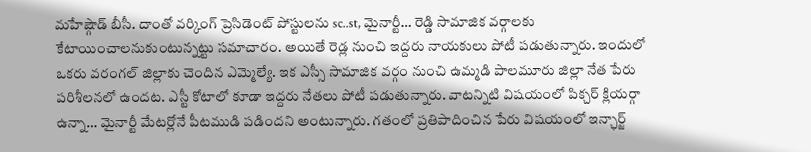మహేష్గౌడ్ బీసీ. దాంతో వర్కింగ్ ప్రెసిడెంట్ పోస్టులను sc..st, మైనార్టీ… రెడ్డి సామాజిక వర్గాలకు కేటాయించాలనుకుంటున్నట్టు సమాచారం. అయితే రెడ్ల నుంచి ఇద్దరు నాయకులు పోటీ పడుతున్నారు. ఇందులో ఒకరు వరంగల్ జిల్లాకు చెందిన ఎమ్మెల్యే. ఇక ఎస్సీ సామాజిక వర్గం నుంచి ఉమ్మడి పాలమూరు జిల్లా నేత పేరు పరిశీలనలో ఉందట. ఎస్టీ కోటాలో కూడా ఇద్దరు నేతలు పోటీ పడుతున్నారు. వాటన్నిటి విషయంలో పిక్చర్ క్లియర్గా ఉన్నా… మైనార్టీ మేటర్లోనే పీటముడి పడిందని అంటున్నారు. గతంలో ప్రతిపాదించిన పేరు విషయంలో ఇన్ఛార్జ్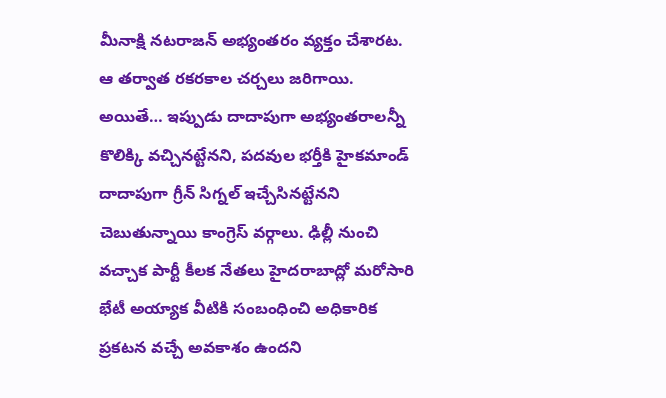మీనాక్షి నటరాజన్ అభ్యంతరం వ్యక్తం చేశారట. ఆ తర్వాత రకరకాల చర్చలు జరిగాయి. అయితే… ఇప్పుడు దాదాపుగా అభ్యంతరాలన్నీ కొలిక్కి వచ్చినట్టేనని, పదవుల భర్తీకి హైకమాండ్ దాదాపుగా గ్రీన్ సిగ్నల్ ఇచ్చేసినట్టేనని చెబుతున్నాయి కాంగ్రెస్ వర్గాలు. ఢిల్లీ నుంచి వచ్చాక పార్టీ కీలక నేతలు హైదరాబాద్లో మరోసారి భేటీ అయ్యాక వీటికి సంబంధించి అధికారిక ప్రకటన వచ్చే అవకాశం ఉందని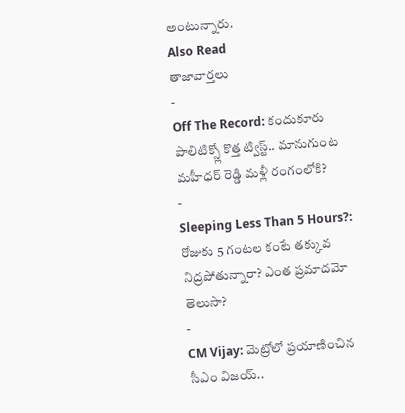అంటున్నారు.
Also Read
తాజావార్తలు
-
Off The Record: కందుకూరు పాలిటిక్స్లో కొత్త ట్విస్ట్.. మానుగుంట మహీధర్ రెడ్డి మళ్లీ రంగంలోకి?
-
Sleeping Less Than 5 Hours?: రోజుకు 5 గంటల కంటే తక్కువ నిద్రపోతున్నారా? ఎంత ప్రమాదమో తెలుసా?
-
CM Vijay: మెట్రోలో ప్రయాణించిన సీఎం విజయ్..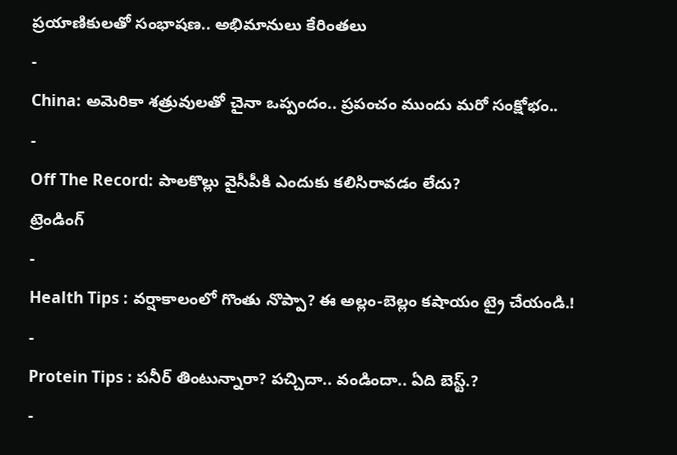ప్రయాణికులతో సంభాషణ.. అభిమానులు కేరింతలు
-
China: అమెరికా శత్రువులతో చైనా ఒప్పందం.. ప్రపంచం ముందు మరో సంక్షోభం..
-
Off The Record: పాలకొల్లు వైసీపీకి ఎందుకు కలిసిరావడం లేదు?
ట్రెండింగ్
-
Health Tips : వర్షాకాలంలో గొంతు నొప్పా? ఈ అల్లం-బెల్లం కషాయం ట్రై చేయండి.!
-
Protein Tips : పనీర్ తింటున్నారా? పచ్చిదా.. వండిందా.. ఏది బెస్ట్.?
-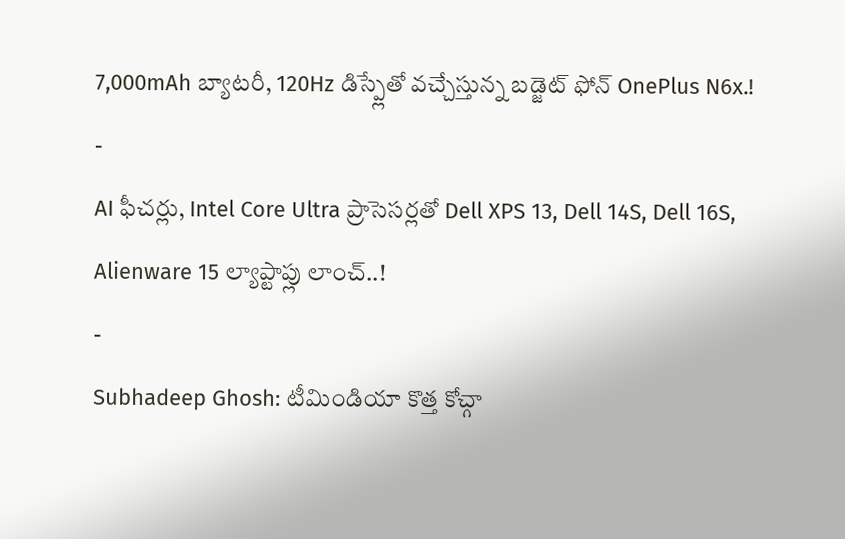7,000mAh బ్యాటరీ, 120Hz డిస్ప్లేతో వచ్చేస్తున్న బడ్జెట్ ఫోన్ OnePlus N6x.!
-
AI ఫీచర్లు, Intel Core Ultra ప్రాసెసర్లతో Dell XPS 13, Dell 14S, Dell 16S, Alienware 15 ల్యాప్టాప్లు లాంచ్..!
-
Subhadeep Ghosh: టీమిండియా కొత్త కోచ్గా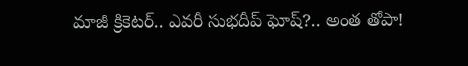మాజీ క్రికెటర్.. ఎవరీ సుభదీప్ ఘోష్?.. అంత తోపా!